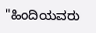"ಹಿಂದಿಯವರು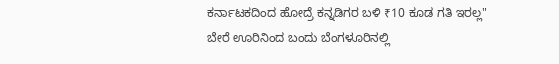ಕರ್ನಾಟಕದಿಂದ ಹೋದ್ರೆ ಕನ್ನಡಿಗರ ಬಳಿ ₹10 ಕೂಡ ಗತಿ ಇರಲ್ಲ"
ಬೇರೆ ಊರಿನಿಂದ ಬಂದು ಬೆಂಗಳೂರಿನಲ್ಲಿ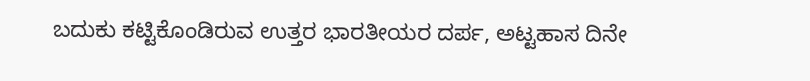ಬದುಕು ಕಟ್ಟಿಕೊಂಡಿರುವ ಉತ್ತರ ಭಾರತೀಯರ ದರ್ಪ, ಅಟ್ಟಹಾಸ ದಿನೇ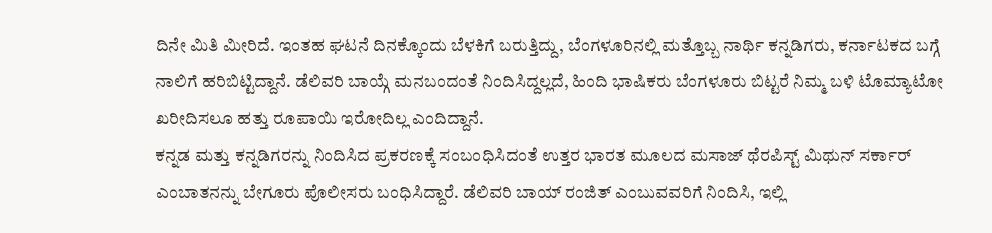ದಿನೇ ಮಿತಿ ಮೀರಿದೆ. ಇಂತಹ ಘಟನೆ ದಿನಕ್ಕೊಂದು ಬೆಳಕಿಗೆ ಬರುತ್ತಿದ್ದು, ಬೆಂಗಳೂರಿನಲ್ಲಿ ಮತ್ತೊಬ್ಬ ನಾರ್ಥಿ ಕನ್ನಡಿಗರು, ಕರ್ನಾಟಕದ ಬಗ್ಗೆ ನಾಲಿಗೆ ಹರಿಬಿಟ್ಟಿದ್ದಾನೆ. ಡೆಲಿವರಿ ಬಾಯ್ಗೆ ಮನಬಂದಂತೆ ನಿಂದಿಸಿದ್ದಲ್ಲದೆ, ಹಿಂದಿ ಭಾಷಿಕರು ಬೆಂಗಳೂರು ಬಿಟ್ಟರೆ ನಿಮ್ಮ ಬಳಿ ಟೊಮ್ಯಾಟೋ ಖರೀದಿಸಲೂ ಹತ್ತು ರೂಪಾಯಿ ಇರೋದಿಲ್ಲ ಎಂದಿದ್ದಾನೆ.
ಕನ್ನಡ ಮತ್ತು ಕನ್ನಡಿಗರನ್ನು ನಿಂದಿಸಿದ ಪ್ರಕರಣಕ್ಕೆ ಸಂಬಂಧಿಸಿದಂತೆ ಉತ್ತರ ಭಾರತ ಮೂಲದ ಮಸಾಜ್ ಥೆರಪಿಸ್ಟ್ ಮಿಥುನ್ ಸರ್ಕಾರ್ ಎಂಬಾತನನ್ನು ಬೇಗೂರು ಪೊಲೀಸರು ಬಂಧಿಸಿದ್ದಾರೆ. ಡೆಲಿವರಿ ಬಾಯ್ ರಂಜಿತ್ ಎಂಬುವವರಿಗೆ ನಿಂದಿಸಿ, ಇಲ್ಲಿ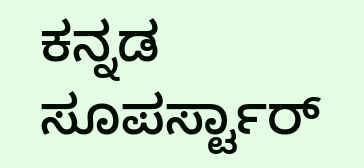ಕನ್ನಡ ಸೂಪರ್ಸ್ಟಾರ್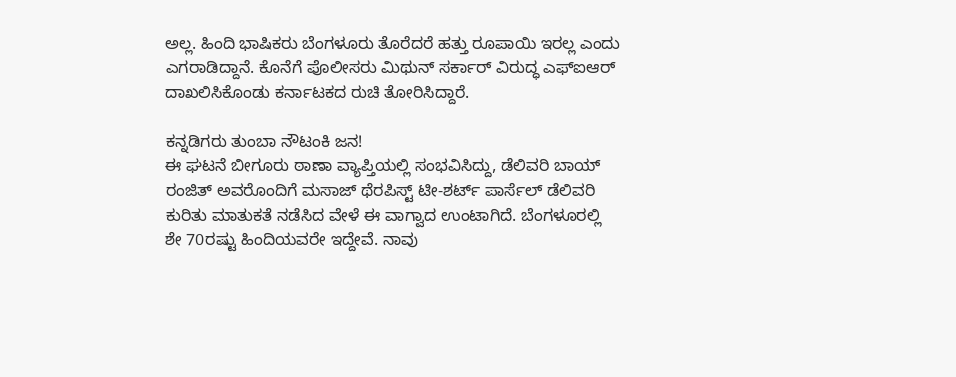ಅಲ್ಲ. ಹಿಂದಿ ಭಾಷಿಕರು ಬೆಂಗಳೂರು ತೊರೆದರೆ ಹತ್ತು ರೂಪಾಯಿ ಇರಲ್ಲ ಎಂದು ಎಗರಾಡಿದ್ದಾನೆ. ಕೊನೆಗೆ ಪೊಲೀಸರು ಮಿಥುನ್ ಸರ್ಕಾರ್ ವಿರುದ್ಧ ಎಫ್ಐಆರ್ ದಾಖಲಿಸಿಕೊಂಡು ಕರ್ನಾಟಕದ ರುಚಿ ತೋರಿಸಿದ್ದಾರೆ.

ಕನ್ನಡಿಗರು ತುಂಬಾ ನೌಟಂಕಿ ಜನ!
ಈ ಘಟನೆ ಬೀಗೂರು ಠಾಣಾ ವ್ಯಾಪ್ತಿಯಲ್ಲಿ ಸಂಭವಿಸಿದ್ದು, ಡೆಲಿವರಿ ಬಾಯ್ ರಂಜಿತ್ ಅವರೊಂದಿಗೆ ಮಸಾಜ್ ಥೆರಪಿಸ್ಟ್ ಟೀ-ಶರ್ಟ್ ಪಾರ್ಸೆಲ್ ಡೆಲಿವರಿ ಕುರಿತು ಮಾತುಕತೆ ನಡೆಸಿದ ವೇಳೆ ಈ ವಾಗ್ವಾದ ಉಂಟಾಗಿದೆ. ಬೆಂಗಳೂರಲ್ಲಿ ಶೇ 70ರಷ್ಟು ಹಿಂದಿಯವರೇ ಇದ್ದೇವೆ. ನಾವು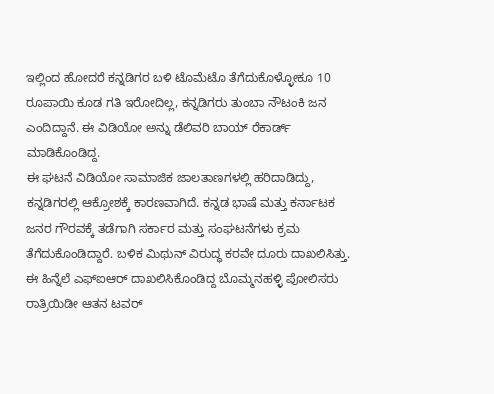ಇಲ್ಲಿಂದ ಹೋದರೆ ಕನ್ನಡಿಗರ ಬಳಿ ಟೊಮೆಟೊ ತೆಗೆದುಕೊಳ್ಳೋಕೂ 10 ರೂಪಾಯಿ ಕೂಡ ಗತಿ ಇರೋದಿಲ್ಲ, ಕನ್ನಡಿಗರು ತುಂಬಾ ನೌಟಂಕಿ ಜನ ಎಂದಿದ್ದಾನೆ. ಈ ವಿಡಿಯೋ ಅನ್ನು ಡೆಲಿವರಿ ಬಾಯ್ ರೆಕಾರ್ಡ್ ಮಾಡಿಕೊಂಡಿದ್ದ.
ಈ ಘಟನೆ ವಿಡಿಯೋ ಸಾಮಾಜಿಕ ಜಾಲತಾಣಗಳಲ್ಲಿ ಹರಿದಾಡಿದ್ದು, ಕನ್ನಡಿಗರಲ್ಲಿ ಆಕ್ರೋಶಕ್ಕೆ ಕಾರಣವಾಗಿದೆ. ಕನ್ನಡ ಭಾಷೆ ಮತ್ತು ಕರ್ನಾಟಕ ಜನರ ಗೌರವಕ್ಕೆ ತಡೆಗಾಗಿ ಸರ್ಕಾರ ಮತ್ತು ಸಂಘಟನೆಗಳು ಕ್ರಮ ತೆಗೆದುಕೊಂಡಿದ್ದಾರೆ. ಬಳಿಕ ಮಿಥುನ್ ವಿರುದ್ಧ ಕರವೇ ದೂರು ದಾಖಲಿಸಿತ್ತು. ಈ ಹಿನ್ನೆಲೆ ಎಫ್ಐಆರ್ ದಾಖಲಿಸಿಕೊಂಡಿದ್ದ ಬೊಮ್ಮನಹಳ್ಳಿ ಪೋಲಿಸರು ರಾತ್ರಿಯಿಡೀ ಆತನ ಟವರ್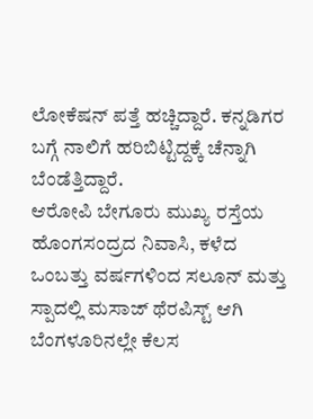ಲೋಕೆಷನ್ ಪತ್ತೆ ಹಚ್ಚಿದ್ದಾರೆ. ಕನ್ನಡಿಗರ ಬಗ್ಗೆ ನಾಲಿಗೆ ಹರಿಬಿಟ್ಟಿದ್ದಕ್ಕೆ ಚೆನ್ನಾಗಿ ಬೆಂಡೆತ್ತಿದ್ದಾರೆ.
ಆರೋಪಿ ಬೇಗೂರು ಮುಖ್ಯ ರಸ್ತೆಯ ಹೊಂಗಸಂದ್ರದ ನಿವಾಸಿ, ಕಳೆದ ಒಂಬತ್ತು ವರ್ಷಗಳಿಂದ ಸಲೂನ್ ಮತ್ತು ಸ್ಪಾದಲ್ಲಿ ಮಸಾಜ್ ಥೆರಪಿಸ್ಟ್ ಆಗಿ ಬೆಂಗಳೂರಿನಲ್ಲೇ ಕೆಲಸ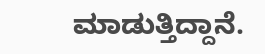ಮಾಡುತ್ತಿದ್ದಾನೆ.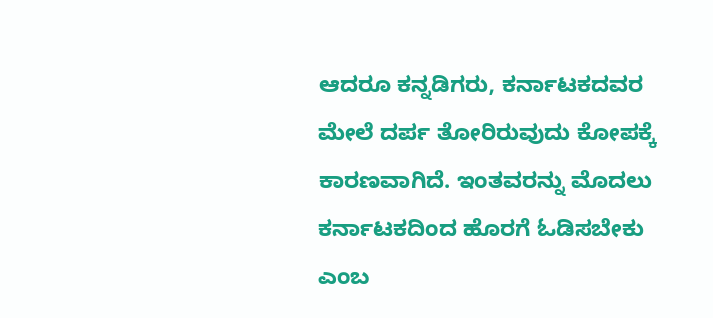ಆದರೂ ಕನ್ನಡಿಗರು, ಕರ್ನಾಟಕದವರ ಮೇಲೆ ದರ್ಪ ತೋರಿರುವುದು ಕೋಪಕ್ಕೆ ಕಾರಣವಾಗಿದೆ. ಇಂತವರನ್ನು ಮೊದಲು ಕರ್ನಾಟಕದಿಂದ ಹೊರಗೆ ಓಡಿಸಬೇಕು ಎಂಬ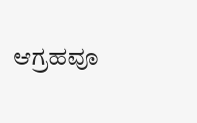ಆಗ್ರಹವೂ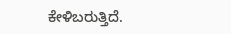ಕೇಳಿಬರುತ್ತಿದೆ.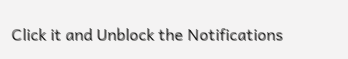Click it and Unblock the Notifications